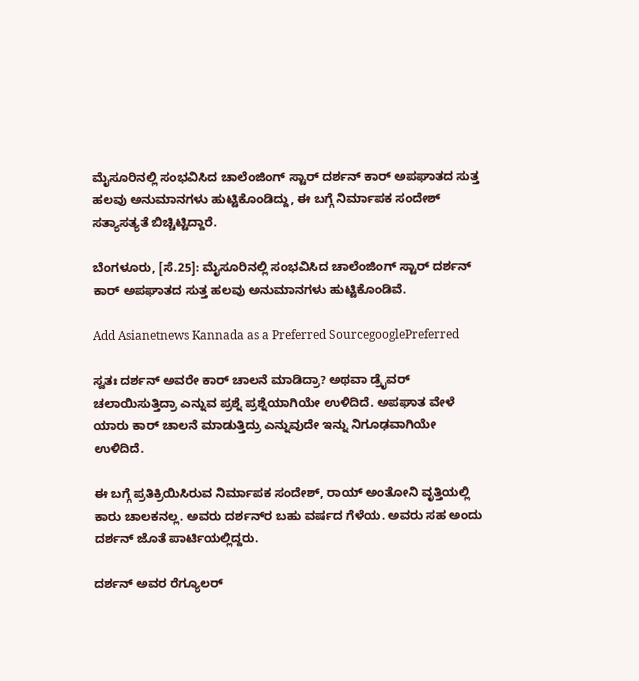ಮೈಸೂರಿನಲ್ಲಿ ಸಂಭವಿಸಿದ ಚಾಲೆಂಜಿಂಗ್ ಸ್ಟಾರ್ ದರ್ಶನ್ ಕಾರ್ ಅಪಘಾತದ ಸುತ್ತ ಹಲವು ಅನುಮಾನಗಳು ಹುಟ್ಟಿಕೊಂಡಿದ್ದು, ಈ ಬಗ್ಗೆ ನಿರ್ಮಾಪಕ ಸಂದೇಶ್ ಸತ್ಯಾಸತ್ಯತೆ ಬಿಚ್ಚಿಟ್ಟಿದ್ದಾರೆ.

ಬೆಂಗಳೂರು, [ಸೆ.25]: ಮೈಸೂರಿನಲ್ಲಿ ಸಂಭವಿಸಿದ ಚಾಲೆಂಜಿಂಗ್ ಸ್ಟಾರ್ ದರ್ಶನ್ ಕಾರ್ ಅಪಘಾತದ ಸುತ್ತ ಹಲವು ಅನುಮಾನಗಳು ಹುಟ್ಟಿಕೊಂಡಿವೆ.

Add Asianetnews Kannada as a Preferred SourcegooglePreferred

ಸ್ವತಃ ದರ್ಶನ್ ಅವರೇ ಕಾರ್ ಚಾಲನೆ ಮಾಡಿದ್ರಾ? ಅಥವಾ ಡ್ರೈವರ್ ಚಲಾಯಿಸುತ್ತಿದ್ರಾ ಎನ್ನುವ ಪ್ರಶ್ನೆ ಪ್ರಶ್ನೆಯಾಗಿಯೇ ಉಳಿದಿದೆ. ಅಪಘಾತ ವೇಳೆ ಯಾರು ಕಾರ್ ಚಾಲನೆ ಮಾಡುತ್ತಿದ್ರು ಎನ್ನುವುದೇ ಇನ್ನು ನಿಗೂಢವಾಗಿಯೇ ಉಳಿದಿದೆ.

ಈ ಬಗ್ಗೆ ಪ್ರತಿಕ್ರಿಯಿಸಿರುವ ನಿರ್ಮಾಪಕ ಸಂದೇಶ್, ರಾಯ್ ಅಂತೋನಿ ವೃತ್ತಿಯಲ್ಲಿ ಕಾರು ಚಾಲಕನಲ್ಲ. ಅವರು ದರ್ಶನ್‌ರ ಬಹು ವರ್ಷದ ಗೆಳೆಯ. ಅವರು ಸಹ ಅಂದು ದರ್ಶನ್ ಜೊತೆ ಪಾರ್ಟಿಯಲ್ಲಿದ್ದರು.

ದರ್ಶನ್ ಅವರ ರೆಗ್ಯೂಲರ್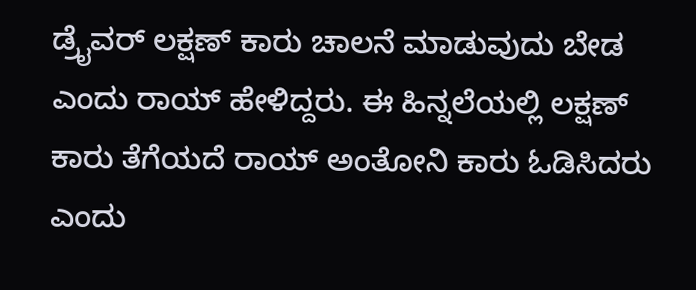ಡ್ರೈವರ್ ಲಕ್ಷಣ್ ಕಾರು ಚಾಲನೆ ಮಾಡುವುದು ಬೇಡ ಎಂದು ರಾಯ್ ಹೇಳಿದ್ದರು. ಈ ಹಿನ್ನಲೆಯಲ್ಲಿ ಲಕ್ಷಣ್ ಕಾರು ತೆಗೆಯದೆ ರಾಯ್ ಅಂತೋನಿ ಕಾರು ಓಡಿಸಿದರು ಎಂದು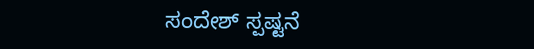ಸಂದೇಶ್ ಸ್ಪಷ್ಟನೆ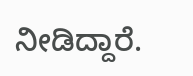ನೀಡಿದ್ದಾರೆ.